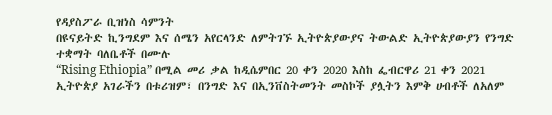የዳያስፖራ ቢዝነስ ሳምንት
በዩናይትድ ኪንግደም እና ሰሜን አየርላንድ ለምትገኙ ኢትዮጵያውያና ትውልድ ኢትዮጵያውያን የንግድ ተቋማት ባለቤቶች በሙሉ
“Rising Ethiopia” በሚል መሪ ቃል ከዲሴምበር 20 ቀን 2020 እስከ ፌብርዋሪ 21 ቀን 2021 ኢትዮጵያ አገራችን በቱሪዝም፣ በንግድ እና በኢንቨስትመንት መስኮች ያሏትን እምቅ ሀብቶች ለአለም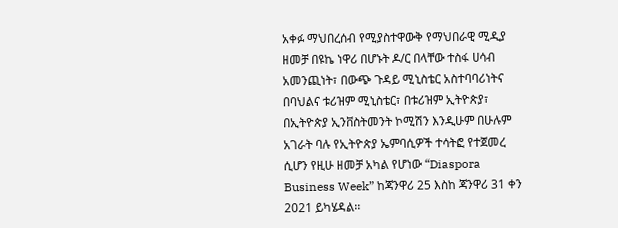አቀፉ ማህበረሰብ የሚያስተዋውቅ የማህበራዊ ሚዲያ ዘመቻ በዩኬ ነዋሪ በሆኑት ዶ/ር በላቸው ተስፋ ሀሳብ አመንጪነት፣ በውጭ ጉዳይ ሚኒስቴር አስተባባሪነትና በባህልና ቱሪዝም ሚኒስቴር፣ በቱሪዝም ኢትዮጵያ፣ በኢትዮጵያ ኢንቨስትመንት ኮሚሽን እንዲሁም በሁሉም አገራት ባሉ የኢትዮጵያ ኤምባሲዎች ተሳትፎ የተጀመረ ሲሆን የዚሁ ዘመቻ አካል የሆነው “Diaspora Business Week” ከጃንዋሪ 25 እስከ ጃንዋሪ 31 ቀን 2021 ይካሄዳል፡፡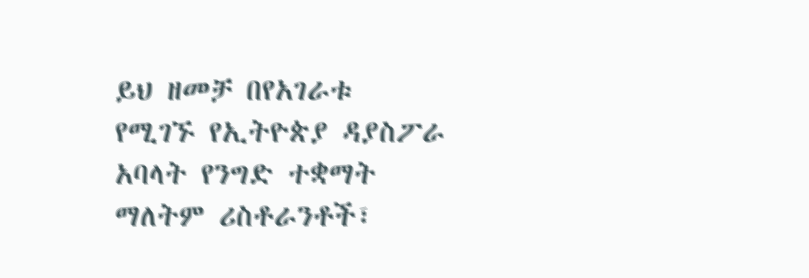ይህ ዘመቻ በየአገራቱ የሚገኙ የኢትዮጵያ ዳያስፖራ አባላት የንግድ ተቋማት ማለትም ሪስቶራንቶች፣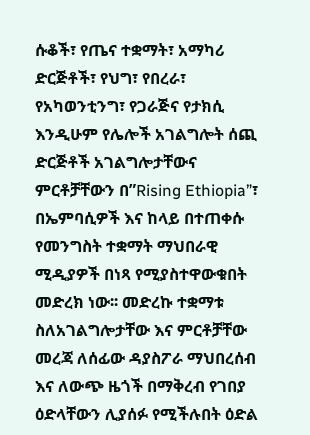ሱቆች፣ የጤና ተቋማት፣ አማካሪ ድርጅቶች፣ የህግ፣ የበረራ፣ የአካወንቲንግ፣ የጋራጅና የታክሲ እንዲሁም የሌሎች አገልግሎት ሰጪ ድርጅቶች አገልግሎታቸውና ምርቶቻቸውን በ”Rising Ethiopia”፣ በኤምባሲዎች እና ከላይ በተጠቀሱ የመንግስት ተቋማት ማህበራዊ ሚዲያዎች በነጻ የሚያስተዋውቁበት መድረክ ነው፡፡ መድረኩ ተቋማቱ ስለአገልግሎታቸው እና ምርቶቻቸው መረጃ ለሰፊው ዳያስፖራ ማህበረሰብ እና ለውጭ ዜጎች በማቅረብ የገበያ ዕድላቸውን ሊያሰፉ የሚችሉበት ዕድል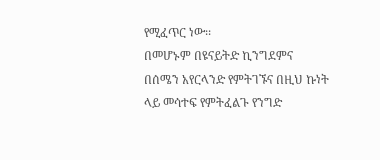የሚፈጥር ነው፡፡
በመሆኑም በዩናይትድ ኪንግደምና በሰሜን አየርላንድ የምትገኙና በዚህ ኩነት ላይ መሳተፍ የምትፈልጉ የንግድ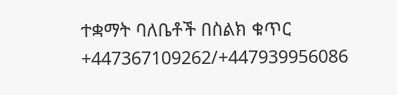ተቋማት ባለቤቶች በስልክ ቁጥር +447367109262/+447939956086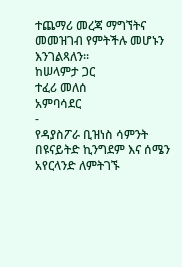ተጨማሪ መረጃ ማግኘትና መመዝገብ የምትችሉ መሆኑን እንገልጻለን፡፡
ከሠላምታ ጋር
ተፈሪ መለሰ
አምባሳደር
-
የዳያስፖራ ቢዝነስ ሳምንት
በዩናይትድ ኪንግደም እና ሰሜን አየርላንድ ለምትገኙ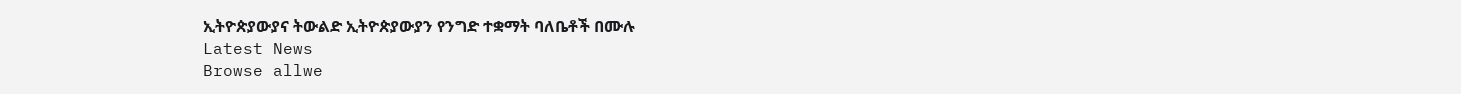ኢትዮጵያውያና ትውልድ ኢትዮጵያውያን የንግድ ተቋማት ባለቤቶች በሙሉ
Latest News
Browse allwe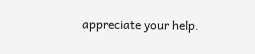appreciate your help.